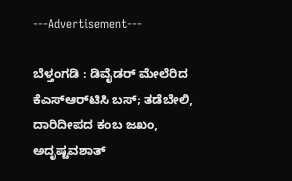---Advertisement---

ಬೆಳ್ತಂಗಡಿ : ಡಿವೈಡರ್ ಮೇಲೆರಿದ ಕೆಎಸ್‌ಆರ್‌ಟಿಸಿ ಬಸ್; ತಡೆಬೇಲಿ, ದಾರಿದೀಪದ ಕಂಬ ಜಖಂ, ಅದೃಷ್ಟವಶಾತ್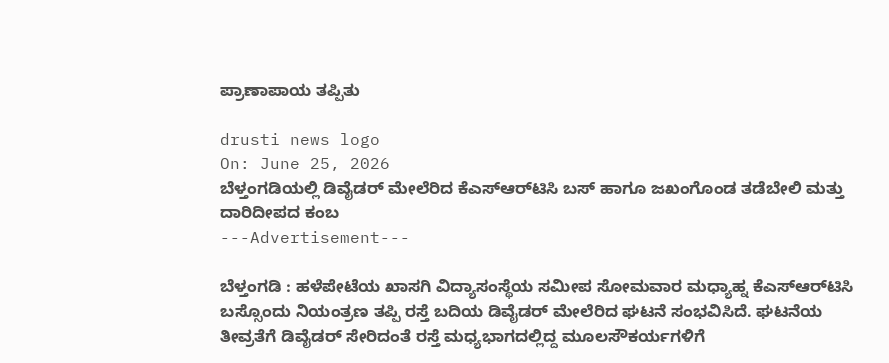ಪ್ರಾಣಾಪಾಯ ತಪ್ಪಿತು

drusti news logo
On: June 25, 2026
ಬೆಳ್ತಂಗಡಿಯಲ್ಲಿ ಡಿವೈಡರ್ ಮೇಲೆರಿದ ಕೆಎಸ್‌ಆರ್‌ಟಿಸಿ ಬಸ್ ಹಾಗೂ ಜಖಂಗೊಂಡ ತಡೆಬೇಲಿ ಮತ್ತು ದಾರಿದೀಪದ ಕಂಬ
---Advertisement---

ಬೆಳ್ತಂಗಡಿ : ಹಳೆಪೇಟೆಯ ಖಾಸಗಿ ವಿದ್ಯಾಸಂಸ್ಥೆಯ ಸಮೀಪ ಸೋಮವಾರ ಮಧ್ಯಾಹ್ನ ಕೆಎಸ್‌ಆರ್‌ಟಿಸಿ ಬಸ್ಸೊಂದು ನಿಯಂತ್ರಣ ತಪ್ಪಿ ರಸ್ತೆ ಬದಿಯ ಡಿವೈಡರ್ ಮೇಲೆರಿದ ಘಟನೆ ಸಂಭವಿಸಿದೆ. ಘಟನೆಯ ತೀವ್ರತೆಗೆ ಡಿವೈಡರ್ ಸೇರಿದಂತೆ ರಸ್ತೆ ಮಧ್ಯಭಾಗದಲ್ಲಿದ್ದ ಮೂಲಸೌಕರ್ಯಗಳಿಗೆ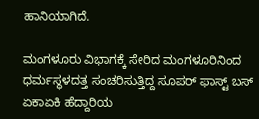ಹಾನಿಯಾಗಿದೆ.

ಮಂಗಳೂರು ವಿಭಾಗಕ್ಕೆ ಸೇರಿದ ಮಂಗಳೂರಿನಿಂದ ಧರ್ಮಸ್ಥಳದತ್ತ ಸಂಚರಿಸುತ್ತಿದ್ದ ಸೂಪರ್ ಫಾಸ್ಟ್ ಬಸ್ ಏಕಾಏಕಿ ಹೆದ್ದಾರಿಯ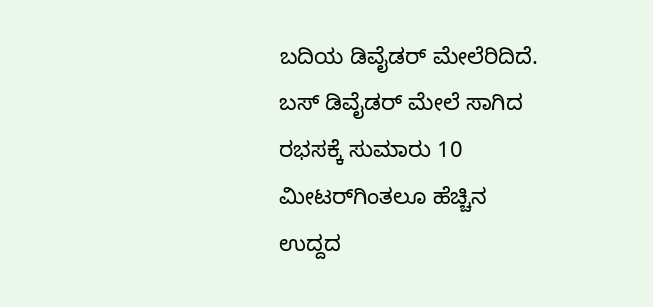ಬದಿಯ ಡಿವೈಡರ್ ಮೇಲೆರಿದಿದೆ. ಬಸ್ ಡಿವೈಡರ್ ಮೇಲೆ ಸಾಗಿದ ರಭಸಕ್ಕೆ ಸುಮಾರು 10 ಮೀಟರ್‌ಗಿಂತಲೂ ಹೆಚ್ಚಿನ ಉದ್ದದ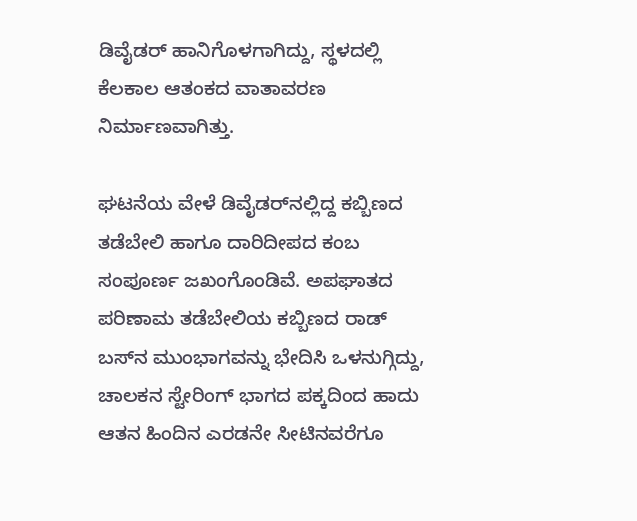ಡಿವೈಡರ್ ಹಾನಿಗೊಳಗಾಗಿದ್ದು, ಸ್ಥಳದಲ್ಲಿ ಕೆಲಕಾಲ ಆತಂಕದ ವಾತಾವರಣ ನಿರ್ಮಾಣವಾಗಿತ್ತು.

ಘಟನೆಯ ವೇಳೆ ಡಿವೈಡರ್‌ನಲ್ಲಿದ್ದ ಕಬ್ಬಿಣದ ತಡೆಬೇಲಿ ಹಾಗೂ ದಾರಿದೀಪದ ಕಂಬ ಸಂಪೂರ್ಣ ಜಖಂಗೊಂಡಿವೆ. ಅಪಘಾತದ ಪರಿಣಾಮ ತಡೆಬೇಲಿಯ ಕಬ್ಬಿಣದ ರಾಡ್ ಬಸ್‌ನ ಮುಂಭಾಗವನ್ನು ಭೇದಿಸಿ ಒಳನುಗ್ಗಿದ್ದು, ಚಾಲಕನ ಸ್ಟೇರಿಂಗ್ ಭಾಗದ ಪಕ್ಕದಿಂದ ಹಾದು ಆತನ ಹಿಂದಿನ ಎರಡನೇ ಸೀಟಿನವರೆಗೂ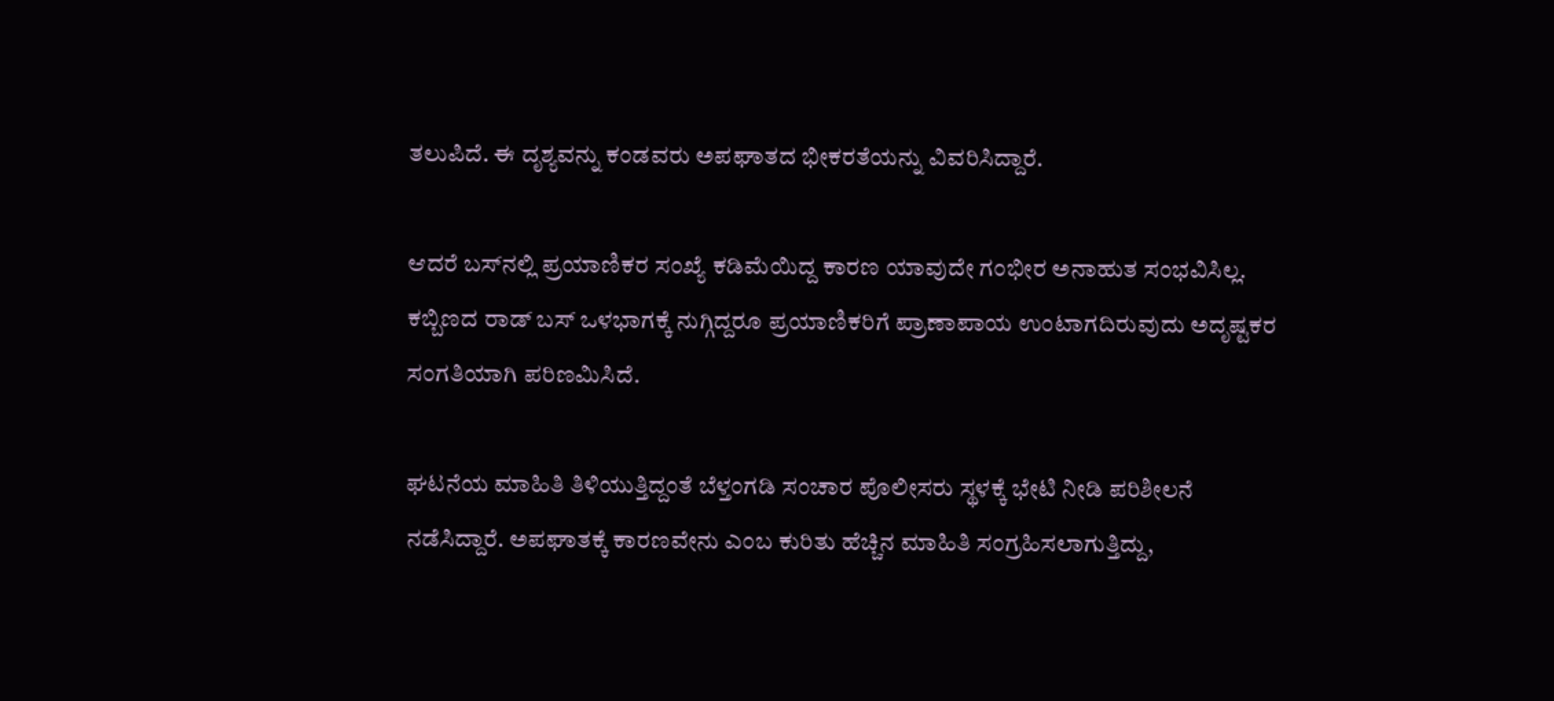ತಲುಪಿದೆ. ಈ ದೃಶ್ಯವನ್ನು ಕಂಡವರು ಅಪಘಾತದ ಭೀಕರತೆಯನ್ನು ವಿವರಿಸಿದ್ದಾರೆ.

ಆದರೆ ಬಸ್‌ನಲ್ಲಿ ಪ್ರಯಾಣಿಕರ ಸಂಖ್ಯೆ ಕಡಿಮೆಯಿದ್ದ ಕಾರಣ ಯಾವುದೇ ಗಂಭೀರ ಅನಾಹುತ ಸಂಭವಿಸಿಲ್ಲ. ಕಬ್ಬಿಣದ ರಾಡ್ ಬಸ್ ಒಳಭಾಗಕ್ಕೆ ನುಗ್ಗಿದ್ದರೂ ಪ್ರಯಾಣಿಕರಿಗೆ ಪ್ರಾಣಾಪಾಯ ಉಂಟಾಗದಿರುವುದು ಅದೃಷ್ಟಕರ ಸಂಗತಿಯಾಗಿ ಪರಿಣಮಿಸಿದೆ.

ಘಟನೆಯ ಮಾಹಿತಿ ತಿಳಿಯುತ್ತಿದ್ದಂತೆ ಬೆಳ್ತಂಗಡಿ ಸಂಚಾರ ಪೊಲೀಸರು ಸ್ಥಳಕ್ಕೆ ಭೇಟಿ ನೀಡಿ ಪರಿಶೀಲನೆ ನಡೆಸಿದ್ದಾರೆ. ಅಪಘಾತಕ್ಕೆ ಕಾರಣವೇನು ಎಂಬ ಕುರಿತು ಹೆಚ್ಚಿನ ಮಾಹಿತಿ ಸಂಗ್ರಹಿಸಲಾಗುತ್ತಿದ್ದು,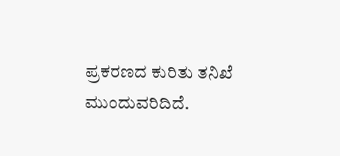ಪ್ರಕರಣದ ಕುರಿತು ತನಿಖೆ ಮುಂದುವರಿದಿದೆ.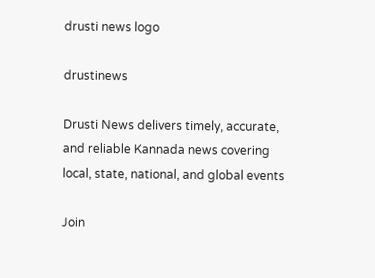drusti news logo

drustinews

Drusti News delivers timely, accurate, and reliable Kannada news covering local, state, national, and global events

Join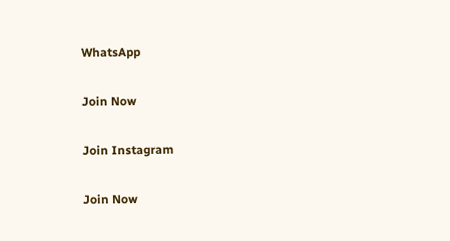WhatsApp

Join Now

Join Instagram

Join Now